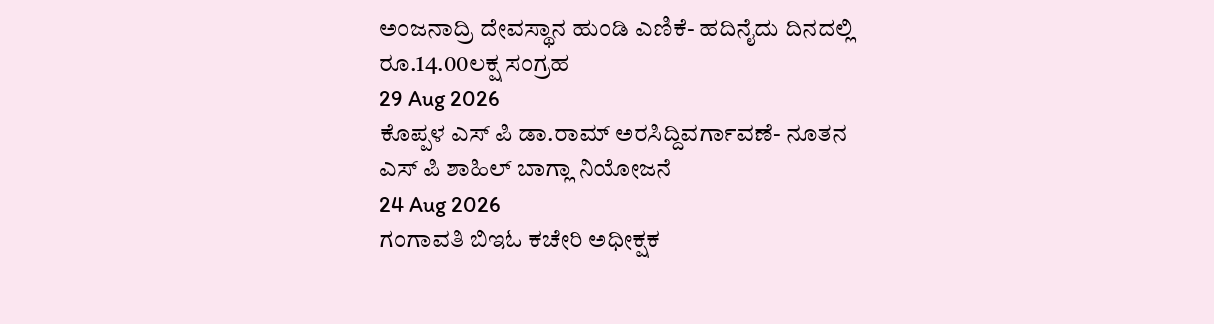ಅಂಜನಾದ್ರಿ ದೇವಸ್ಥಾನ ಹುಂಡಿ ಎಣಿಕೆ- ಹದಿನೈದು ದಿನದಲ್ಲಿ ರೂ.14.00ಲಕ್ಷ ಸಂಗ್ರಹ
29 Aug 2026
ಕೊಪ್ಪಳ ಎಸ್ ಪಿ ಡಾ.ರಾಮ್ ಅರಸಿದ್ದಿವರ್ಗಾವಣೆ- ನೂತನ ಎಸ್ ಪಿ ಶಾಹಿಲ್ ಬಾಗ್ಲಾ ನಿಯೋಜನೆ
24 Aug 2026
ಗಂಗಾವತಿ ಬಿಇಓ ಕಚೇರಿ ಅಧೀಕ್ಷಕ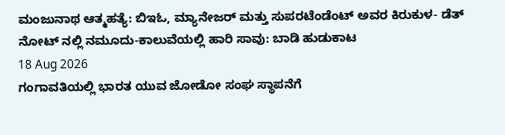ಮಂಜುನಾಥ ಆತ್ಮಹತ್ಯೆ: ಬಿಇಓ, ಮ್ಯಾನೇಜರ್ ಮತ್ತು ಸುಪರಟೆಂಡೆಂಟ್ ಅವರ ಕಿರುಕುಳ- ಡೆತ್ ನೋಟ್ ನಲ್ಲಿ ನಮೂದು-ಕಾಲುವೆಯಲ್ಲಿ ಹಾರಿ ಸಾವು: ಬಾಡಿ ಹುಡುಕಾಟ
18 Aug 2026
ಗಂಗಾವತಿಯಲ್ಲಿ ಭಾರತ ಯುವ ಜೋಡೋ ಸಂಘ ಸ್ಥಾಪನೆಗೆ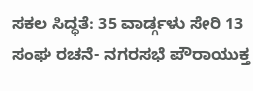ಸಕಲ ಸಿದ್ಧತೆ: 35 ವಾರ್ಡ್ಗಳು ಸೇರಿ 13 ಸಂಘ ರಚನೆ- ನಗರಸಭೆ ಪೌರಾಯುಕ್ತ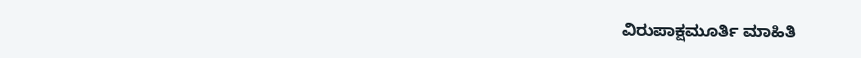ವಿರುಪಾಕ್ಷಮೂರ್ತಿ ಮಾಹಿತಿ